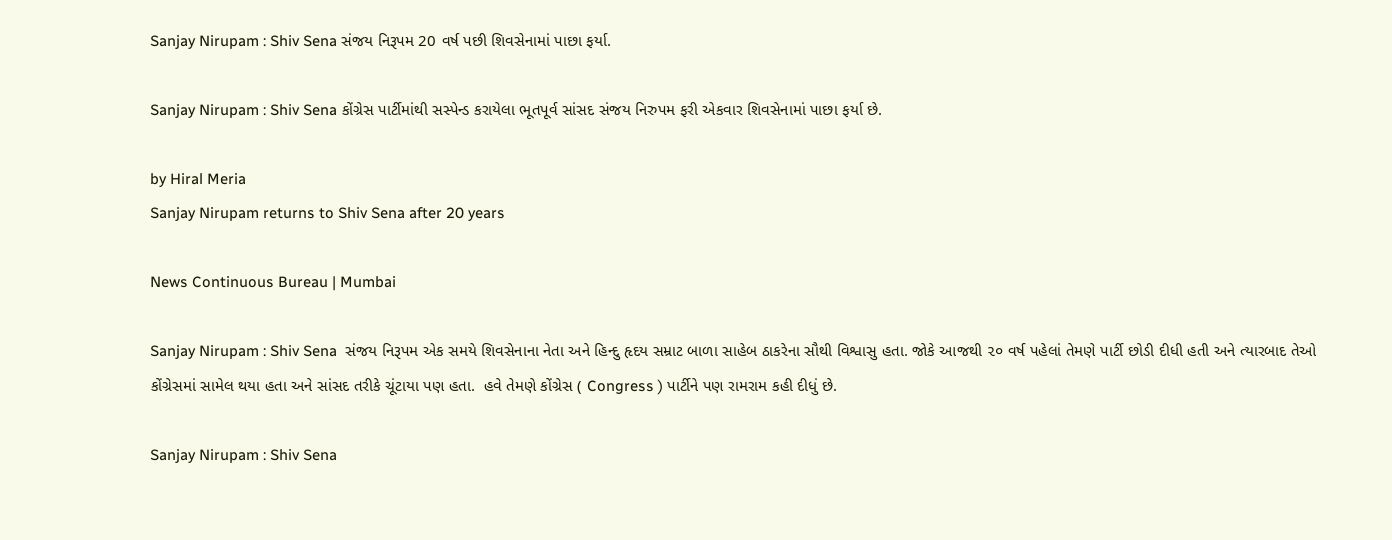Sanjay Nirupam : Shiv Sena સંજય નિરૂપમ 20 વર્ષ પછી શિવસેનામાં પાછા ફર્યા.

Sanjay Nirupam : Shiv Sena કોંગ્રેસ પાર્ટીમાંથી સસ્પેન્ડ કરાયેલા ભૂતપૂર્વ સાંસદ સંજય નિરુપમ ફરી એકવાર શિવસેનામાં પાછા ફર્યા છે.

by Hiral Meria
Sanjay Nirupam returns to Shiv Sena after 20 years

News Continuous Bureau | Mumbai

Sanjay Nirupam : Shiv Sena  સંજય નિરૂપમ એક સમયે શિવસેનાના નેતા અને હિન્દુ હૃદય સમ્રાટ બાળા સાહેબ ઠાકરેના સૌથી વિશ્વાસુ હતા. જોકે આજથી ૨૦ વર્ષ પહેલાં તેમણે પાર્ટી છોડી દીધી હતી અને ત્યારબાદ તેઓ કોંગ્રેસમાં સામેલ થયા હતા અને સાંસદ તરીકે ચૂંટાયા પણ હતા.  હવે તેમણે કોંગ્રેસ ( Congress ) પાર્ટીને પણ રામરામ કહી દીધું છે.

Sanjay Nirupam : Shiv Sena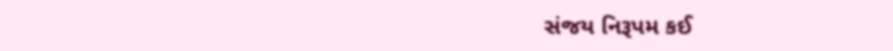સંજય નિરૂપમ કઈ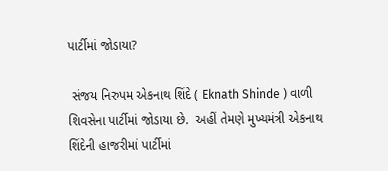પાર્ટીમાં જોડાયા?

 સંજય નિરુપમ એકનાથ શિંદે ( Eknath Shinde ) વાળી શિવસેના પાર્ટીમાં જોડાયા છે.  અહીં તેમણે મુખ્યમંત્રી એકનાથ શિંદેની હાજરીમાં પાર્ટીમાં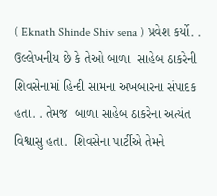( Eknath Shinde Shiv sena ) પ્રવેશ કર્યો. . ઉલ્લેખનીય છે કે તેઓ બાળા  સાહેબ ઠાકરેની શિવસેનામાં હિન્દી સામના અખબારના સંપાદક હતા. . તેમજ  બાળા સાહેબ ઠાકરેના અત્યંત વિશ્વાસુ હતા.  શિવસેના પાર્ટીએ તેમને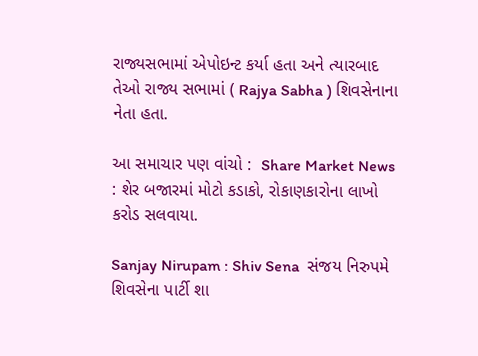રાજ્યસભામાં એપોઇન્ટ કર્યા હતા અને ત્યારબાદ તેઓ રાજ્ય સભામાં ( Rajya Sabha ) શિવસેનાના નેતા હતા.

આ સમાચાર પણ વાંચો :  Share Market News : શેર બજારમાં મોટો કડાકો, રોકાણકારોના લાખો કરોડ સલવાયા.

Sanjay Nirupam : Shiv Sena  સંજય નિરુપમે શિવસેના પાર્ટી શા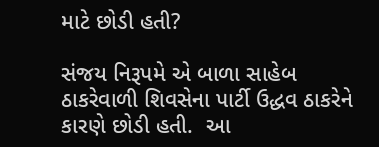માટે છોડી હતી?

સંજય નિરૂપમે એ બાળા સાહેબ ઠાકરેવાળી શિવસેના પાર્ટી ઉદ્ધવ ઠાકરેને કારણે છોડી હતી.  આ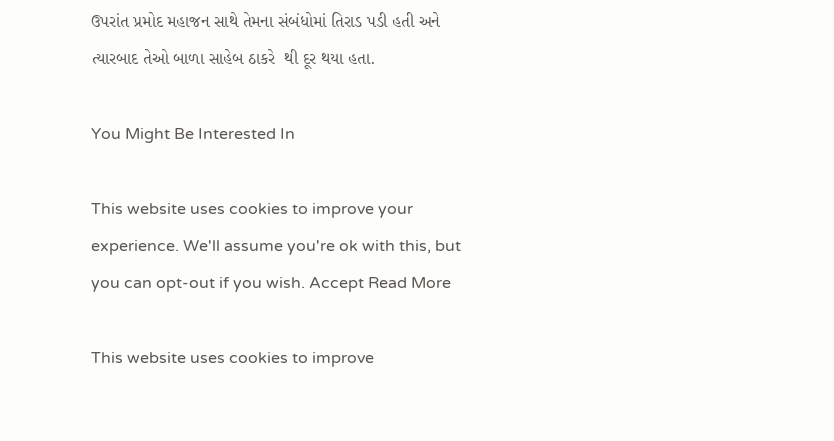ઉપરાંત પ્રમોદ મહાજન સાથે તેમના સંબંધોમાં તિરાડ પડી હતી અને ત્યારબાદ તેઓ બાળા સાહેબ ઠાકરે  થી દૂર થયા હતા.

You Might Be Interested In

This website uses cookies to improve your experience. We'll assume you're ok with this, but you can opt-out if you wish. Accept Read More

This website uses cookies to improve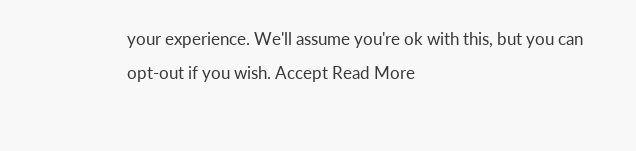your experience. We'll assume you're ok with this, but you can opt-out if you wish. Accept Read More